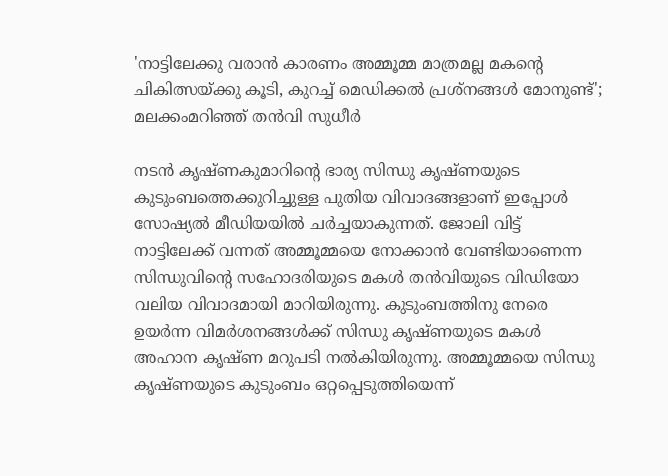'നാട്ടിലേക്കു വരാൻ കാരണം അമ്മൂമ്മ മാത്രമല്ല മകന്റെ ചികിത്സയ്ക്കു കൂടി, കുറച്ച് മെഡിക്കൽ പ്രശ്‌നങ്ങൾ മോനുണ്ട്'; മലക്കംമറിഞ്ഞ് തൻവി സുധീർ

നടൻ കൃഷ്ണകുമാറിന്റെ ഭാര്യ സിന്ധു കൃഷ്ണയുടെ കുടുംബത്തെക്കുറിച്ചുള്ള പുതിയ വിവാദങ്ങളാണ് ഇപ്പോൾ സോഷ്യൽ മീഡിയയിൽ ചർച്ചയാകുന്നത്. ജോലി വിട്ട് നാട്ടിലേക്ക് വന്നത് അമ്മൂമ്മയെ നോക്കാൻ വേണ്ടിയാണെന്ന സിന്ധുവിൻ്റെ സഹോദരിയുടെ മകൾ തൻവിയുടെ വിഡിയോ വലിയ വിവാദമായി മാറിയിരുന്നു. കുടുംബത്തിനു നേരെ ഉയർന്ന വിമർശനങ്ങൾക്ക് സിന്ധു കൃഷ്ണയുടെ മകൾ അഹാന കൃഷ്ണ മറുപടി നൽകിയിരുന്നു. അമ്മൂമ്മയെ സിന്ധു കൃഷ്ണയുടെ കുടുംബം ഒറ്റപ്പെടുത്തിയെന്ന്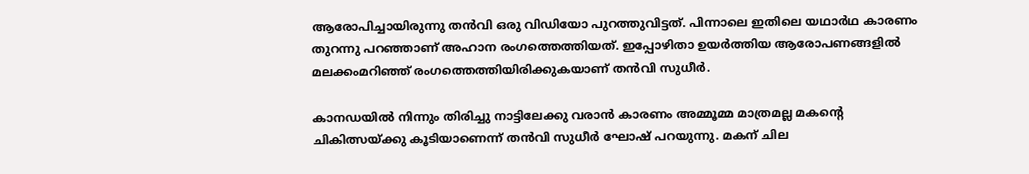ആരോപിച്ചായിരുന്നു തൻവി ഒരു വിഡിയോ പുറത്തുവിട്ടത്. പിന്നാലെ ഇതിലെ യഥാർഥ കാരണം തുറന്നു പറഞ്ഞാണ് അഹാന രംഗത്തെത്തിയത്. ഇപ്പോഴിതാ ഉയർത്തിയ ആരോപണങ്ങളിൽ മലക്കംമറിഞ്ഞ് രംഗത്തെത്തിയിരിക്കുകയാണ് തൻവി സുധീർ.

കാനഡയിൽ നിന്നും തിരിച്ചു നാട്ടിലേക്കു വരാൻ കാരണം അമ്മൂമ്മ മാത്രമല്ല മകന്റെ ചികിത്സയ്ക്കു കൂടിയാണെന്ന് തൻവി സുധീർ ഘോഷ് പറയുന്നു. മകന് ചില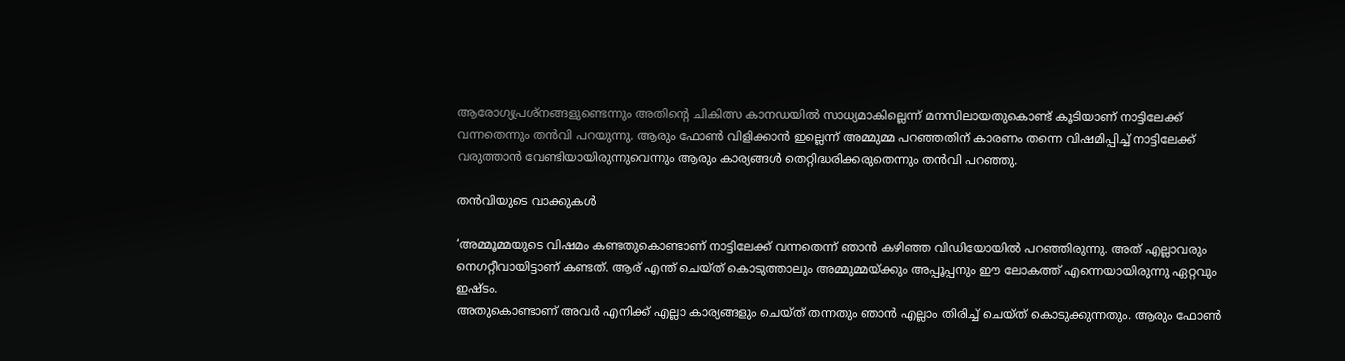ആരോഗ്യപ്രശ്‌നങ്ങളുണ്ടെന്നും അതിന്റെ ചികിത്സ കാനഡയിൽ സാധ്യമാകില്ലെന്ന് മനസിലായതുകൊണ്ട് കൂടിയാണ് നാട്ടിലേക്ക് വന്നതെന്നും തൻവി പറയുന്നു. ആരും ഫോൺ വിളിക്കാൻ ഇല്ലെന്ന് അമ്മുമ്മ പറഞ്ഞതിന് കാരണം തന്നെ വിഷമിപ്പിച്ച് നാട്ടിലേക്ക് വരുത്താൻ വേണ്ടിയായിരുന്നുവെന്നും ആരും കാര്യങ്ങൾ തെറ്റിദ്ധരിക്കരുതെന്നും തൻവി പറഞ്ഞു.

തൻവിയുടെ വാക്കുകൾ

‘അമ്മൂമ്മയുടെ വിഷമം കണ്ടതുകൊണ്ടാണ് നാട്ടിലേക്ക് വന്നതെന്ന് ഞാൻ കഴിഞ്ഞ വിഡിയോയിൽ പറഞ്ഞിരുന്നു. അത് എല്ലാവരും നെഗറ്റീവായിട്ടാണ് കണ്ടത്. ആര് എന്ത്‌ ചെയ്‌ത്‌ കൊടുത്താലും അമ്മുമ്മയ്ക്കും അപ്പൂപ്പനും ഈ ലോകത്ത് എന്നെയായിരുന്നു ഏറ്റവും ഇഷ്‌ടം.
അതുകൊണ്ടാണ് അവർ എനിക്ക് എല്ലാ കാര്യങ്ങളും ചെയ്ത് തന്നതും ഞാൻ എല്ലാം തിരിച്ച് ചെയ്‌ത്‌ കൊടുക്കുന്നതും. ആരും ഫോൺ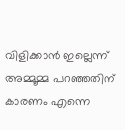വിളിക്കാൻ ഇല്ലെന്ന് അമ്മൂമ്മ പറഞ്ഞതിന് കാരണം എന്നെ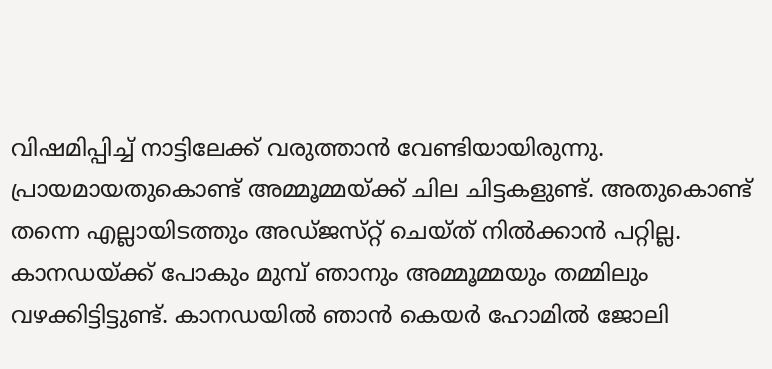വിഷമിപ്പിച്ച് നാട്ടിലേക്ക് വരുത്താൻ വേണ്ടിയായിരുന്നു. പ്രായമായതുകൊണ്ട് അമ്മൂമ്മയ്ക്ക് ചില ചിട്ടകളുണ്ട്. അതുകൊണ്ട് തന്നെ എല്ലായിടത്തും അഡ്‌ജസ്‌റ്റ് ചെയ്ത് നിൽക്കാൻ പറ്റില്ല. കാനഡയ്ക്ക് പോകും മുമ്പ് ഞാനും അമ്മൂമ്മയും തമ്മിലും വഴക്കിട്ടിട്ടുണ്ട്. കാനഡയിൽ ഞാൻ കെയർ ഹോമിൽ ജോലി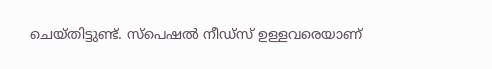ചെയ്‌തിട്ടുണ്ട്. സ്പെഷൽ നീഡ്‌സ് ഉള്ളവരെയാണ്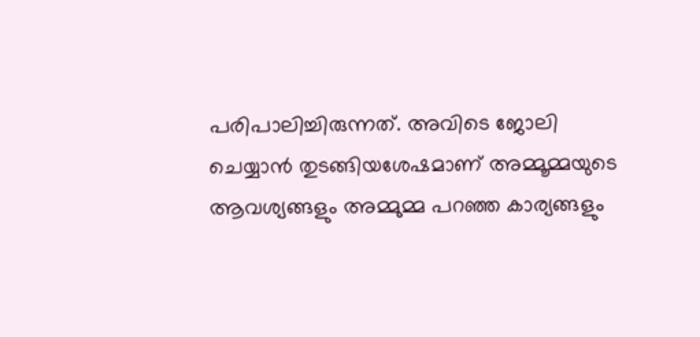പരിപാലിച്ചിരുന്നത്. അവിടെ ജോലി ചെയ്യാൻ തുടങ്ങിയശേഷമാണ് അമ്മൂമ്മയുടെ ആവശ്യങ്ങളും അമ്മുമ്മ പറഞ്ഞ കാര്യങ്ങളും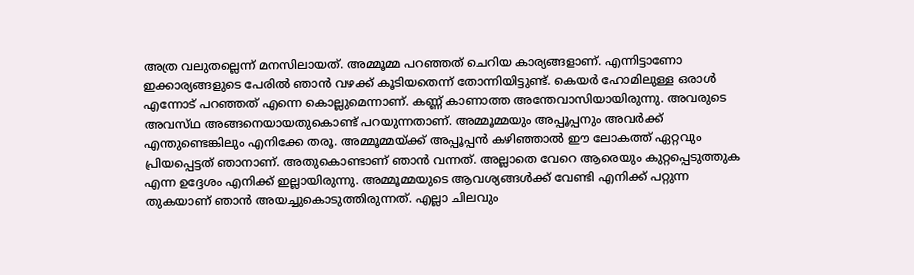അത്ര വലുതല്ലെന്ന് മനസിലായത്. അമ്മൂമ്മ പറഞ്ഞത് ചെറിയ കാര്യങ്ങളാണ്. എന്നിട്ടാണോ ഇക്കാര്യങ്ങളുടെ പേരിൽ ഞാൻ വഴക്ക് കൂടിയതെന്ന് തോന്നിയിട്ടുണ്ട്. കെയർ ഹോമിലുള്ള ഒരാൾ എന്നോട് പറഞ്ഞത് എന്നെ കൊല്ലുമെന്നാണ്. കണ്ണ് കാണാത്ത അന്തേവാസിയായിരുന്നു. അവരുടെ അവസ്‌ഥ അങ്ങനെയായതുകൊണ്ട് പറയുന്നതാണ്. അമ്മൂമ്മയും അപ്പൂപ്പനും അവർക്ക് എന്തുണ്ടെങ്കിലും എനിക്കേ തരൂ. അമ്മൂമ്മയ്ക്ക് അപ്പൂപ്പൻ കഴിഞ്ഞാൽ ഈ ലോകത്ത് ഏറ്റവും പ്രിയപ്പെട്ടത് ഞാനാണ്. അതുകൊണ്ടാണ് ഞാൻ വന്നത്. അല്ലാതെ വേറെ ആരെയും കുറ്റപ്പെടുത്തുക എന്ന ഉദ്ദേശം എനിക്ക് ഇല്ലായിരുന്നു. അമ്മൂമ്മയുടെ ആവശ്യങ്ങൾക്ക് വേണ്ടി എനിക്ക് പറ്റുന്ന തുകയാണ് ഞാൻ അയച്ചുകൊടുത്തിരുന്നത്. എല്ലാ ചിലവും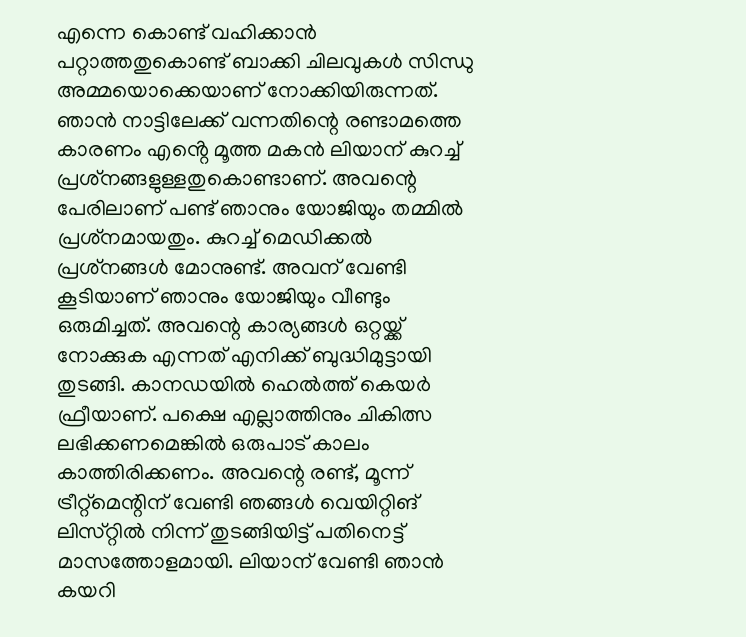എന്നെ കൊണ്ട് വഹിക്കാൻ പറ്റാത്തതുകൊണ്ട് ബാക്കി ചിലവുകൾ സിന്ധു അമ്മയൊക്കെയാണ് നോക്കിയിരുന്നത്. ഞാൻ നാട്ടിലേക്ക് വന്നതിന്റെ രണ്ടാമത്തെ കാരണം എൻ്റെ മൂത്ത മകൻ ലിയാന് കുറച്ച് പ്രശ്‌നങ്ങളുള്ളതുകൊണ്ടാണ്. അവന്റെ പേരിലാണ് പണ്ട് ഞാനും യോജിയും തമ്മിൽ പ്രശ്‌നമായതും. കുറച്ച് മെഡിക്കൽ പ്രശ്‌നങ്ങൾ മോനുണ്ട്. അവന് വേണ്ടി കൂടിയാണ് ഞാനും യോജിയും വീണ്ടും ഒരുമിച്ചത്. അവന്റെ കാര്യങ്ങൾ ഒറ്റയ്ക്ക് നോക്കുക എന്നത് എനിക്ക് ബുദ്ധിമുട്ടായി തുടങ്ങി. കാനഡയിൽ ഹെൽത്ത് കെയർ ഫ്രീയാണ്. പക്ഷെ എല്ലാത്തിനും ചികിത്സ ലഭിക്കണമെങ്കിൽ ഒരുപാട് കാലം കാത്തിരിക്കണം. അവന്റെ രണ്ട്, മൂന്ന് ട്രീറ്റ്‌മെന്റിന് വേണ്ടി ഞങ്ങൾ വെയിറ്റിങ് ലിസ്‌റ്റിൽ നിന്ന് തുടങ്ങിയിട്ട് പതിനെട്ട് മാസത്തോളമായി. ലിയാന് വേണ്ടി ഞാൻ കയറി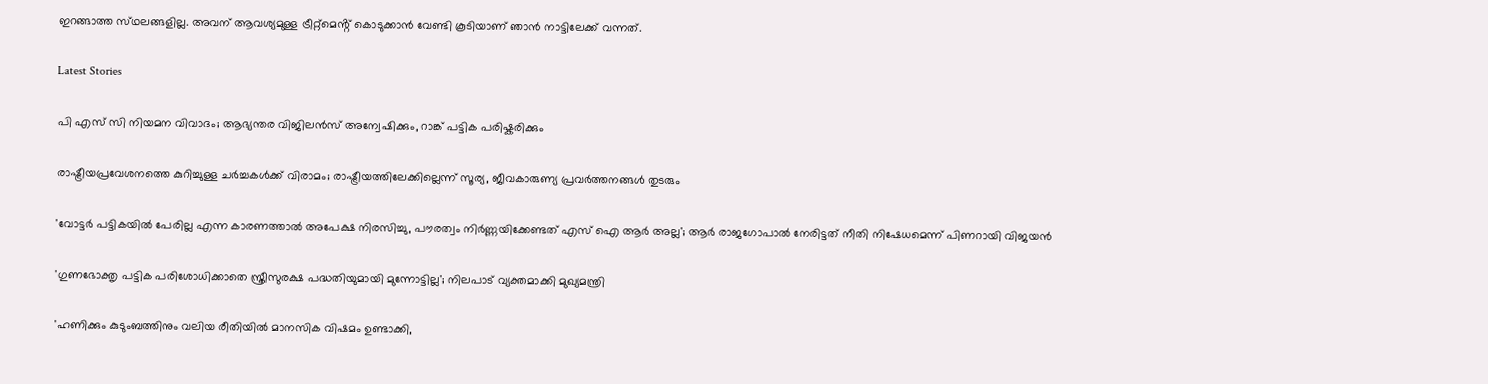ഇറങ്ങാത്ത സ്‌ഥലങ്ങളില്ല. അവന് ആവശ്യമുള്ള ട്രീറ്റ്‌മെൻ്റ് കൊടുക്കാൻ വേണ്ടി കൂടിയാണ് ഞാൻ നാട്ടിലേക്ക് വന്നത്.

Latest Stories

പി എസ് സി നിയമന വിവാദം; ആഭ്യന്തര വിജിലൻസ് അന്വേഷിക്കും, റാങ്ക് പട്ടിക പരിഷ്കരിക്കും

രാഷ്ട്രീയപ്രവേശനത്തെ കുറിച്ചുള്ള ചര്‍ച്ചകൾക്ക് വിരാമം; രാഷ്ട്രീയത്തിലേക്കില്ലെന്ന് സൂര്യ, ജീവകാരുണ്യ പ്രവർത്തനങ്ങൾ തുടരും

'വോട്ടർ പട്ടികയിൽ പേരില്ല എന്ന കാരണത്താൽ അപേക്ഷ നിരസിച്ചു, പൗരത്വം നിർണ്ണയിക്കേണ്ടത് എസ് ഐ ആർ അല്ല'; ആർ രാജഗോപാൽ നേരിട്ടത് നീതി നിഷേധമെന്ന് പിണറായി വിജയൻ

'ഗുണഭോക്തൃ പട്ടിക പരിശോധിക്കാതെ സ്ത്രീസുരക്ഷ പദ്ധതിയുമായി മുന്നോട്ടില്ല'; നിലപാട് വ്യക്തമാക്കി മുഖ്യമന്ത്രി

'ഹണിക്കും കുടുംബത്തിനും വലിയ രീതിയിൽ മാനസിക വിഷമം ഉണ്ടാക്കി,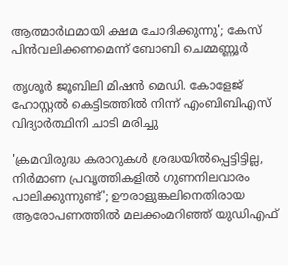ആത്മാർഥമായി ക്ഷമ ചോദിക്കുന്നു'; കേസ് പിൻവലിക്കണമെന്ന് ബോബി ചെമ്മണ്ണൂർ

തൃശൂർ ജൂബിലി മിഷൻ മെഡി. കോളേജ് ഹോസ്റ്റൽ കെട്ടിടത്തിൽ നിന്ന് എംബിബിഎസ് വിദ്യാർത്ഥിനി ചാടി മരിച്ചു

'ക്രമവിരുദ്ധ കരാറുകള്‍ ശ്രദ്ധയില്‍പ്പെട്ടിട്ടില്ല, നിര്‍മാണ പ്രവൃത്തികളില്‍ ഗുണനിലവാരം പാലിക്കുന്നുണ്ട്'; ഊരാളുങ്കലിനെതിരായ ആരോപണത്തില്‍ മലക്കംമറിഞ്ഞ് യുഡിഎഫ്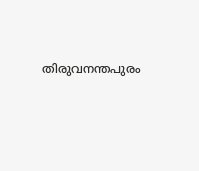തിരുവനന്തപുരം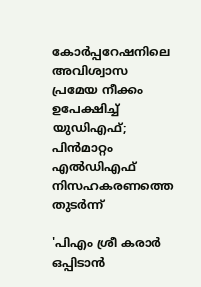കോര്‍പ്പറേഷനിലെ അവിശ്വാസ പ്രമേയ നീക്കം ഉപേക്ഷിച്ച് യുഡിഎഫ്; പിന്‍മാറ്റം എല്‍ഡിഎഫ് നിസഹകരണത്തെ തുടര്‍ന്ന്

'പിഎം ശ്രീ കരാർ ഒപ്പിടാൻ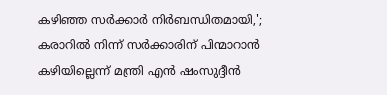കഴിഞ്ഞ സർക്കാർ നിർബന്ധിതമായി,'; കരാറിൽ നിന്ന് സർക്കാരിന് പിന്മാറാൻ കഴിയില്ലെന്ന് മന്ത്രി എൻ ഷംസുദ്ദീൻ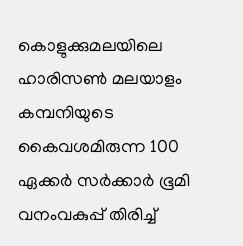കൊളുക്കുമലയിലെ ഹാരിസൺ മലയാളം കമ്പനിയുടെ കൈവശമിരുന്ന 100 ഏക്കർ സർക്കാർ ഭൂമി വനംവകുപ്പ് തിരിച്ച്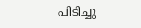പിടിച്ചു